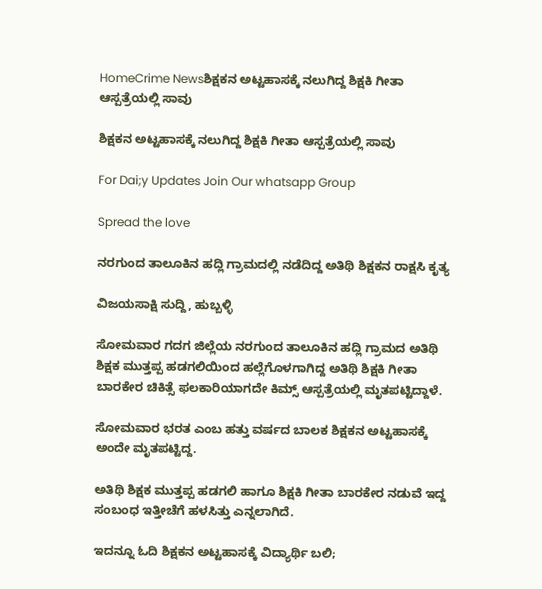HomeCrime Newsಶಿಕ್ಷಕನ ಅಟ್ಟಹಾಸಕ್ಕೆ ನಲುಗಿದ್ದ ಶಿಕ್ಷಕಿ ಗೀತಾ ಆಸ್ಪತ್ರೆಯಲ್ಲಿ ಸಾವು

ಶಿಕ್ಷಕನ ಅಟ್ಟಹಾಸಕ್ಕೆ ನಲುಗಿದ್ದ ಶಿಕ್ಷಕಿ ಗೀತಾ ಆಸ್ಪತ್ರೆಯಲ್ಲಿ ಸಾವು

For Dai;y Updates Join Our whatsapp Group

Spread the love

ನರಗುಂದ ತಾಲೂಕಿನ ಹದ್ಲಿ ಗ್ರಾಮದಲ್ಲಿ ನಡೆದಿದ್ದ ಅತಿಥಿ ಶಿಕ್ಷಕನ ರಾಕ್ಷಸಿ ಕೃತ್ಯ

ವಿಜಯಸಾಕ್ಷಿ ಸುದ್ದಿ, ಹುಬ್ಬಳ್ಳಿ

ಸೋಮವಾರ ಗದಗ ಜಿಲ್ಲೆಯ ನರಗುಂದ ತಾಲೂಕಿನ ಹದ್ಲಿ ಗ್ರಾಮದ ಅತಿಥಿ ಶಿಕ್ಷಕ ಮುತ್ತಪ್ಪ ಹಡಗಲಿಯಿಂದ ಹಲ್ಲೆಗೊಳಗಾಗಿದ್ದ ಅತಿಥಿ ಶಿಕ್ಷಕಿ ಗೀತಾ ಬಾರಕೇರ ಚಿಕಿತ್ಸೆ ಫಲಕಾರಿಯಾಗದೇ ಕಿಮ್ಸ್ ಆಸ್ಪತ್ರೆಯಲ್ಲಿ ಮೃತಪಟ್ಟಿದ್ದಾಳೆ.

ಸೋಮವಾರ ಭರತ ಎಂಬ ಹತ್ತು ವರ್ಷದ ಬಾಲಕ ಶಿಕ್ಷಕನ ಅಟ್ಟಹಾಸಕ್ಕೆ ಅಂದೇ ಮೃತಪಟ್ಟಿದ್ದ.

ಅತಿಥಿ ಶಿಕ್ಷಕ ಮುತ್ತಪ್ಪ ಹಡಗಲಿ ಹಾಗೂ ಶಿಕ್ಷಕಿ ಗೀತಾ ಬಾರಕೇರ ನಡುವೆ ಇದ್ದ ಸಂಬಂಧ ಇತ್ತೀಚೆಗೆ ಹಳಸಿತ್ತು ಎನ್ನಲಾಗಿದೆ.

ಇದನ್ನೂ ಓದಿ ಶಿಕ್ಷಕನ ಅಟ್ಟಹಾಸಕ್ಕೆ ವಿದ್ಯಾರ್ಥಿ ಬಲಿ;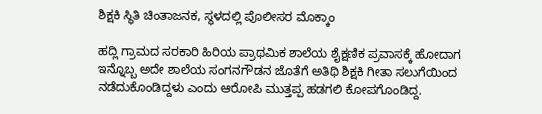ಶಿಕ್ಷಕಿ ಸ್ಥಿತಿ ಚಿಂತಾಜನಕ, ಸ್ಥಳದಲ್ಲಿ ಪೊಲೀಸರ ಮೊಕ್ಕಾಂ

ಹದ್ಲಿ ಗ್ರಾಮದ ಸರಕಾರಿ ಹಿರಿಯ ಪ್ರಾಥಮಿಕ ಶಾಲೆಯ ಶೈಕ್ಷಣಿಕ ಪ್ರವಾಸಕ್ಕೆ ಹೋದಾಗ ಇನ್ನೊಬ್ಬ ಅದೇ ಶಾಲೆಯ ಸಂಗನಗೌಡನ ಜೊತೆಗೆ ಅತಿಥಿ ಶಿಕ್ಷಕಿ ಗೀತಾ ಸಲುಗೆಯಿಂದ ನಡೆದುಕೊಂಡಿದ್ದಳು ಎಂದು ಆರೋಪಿ ಮುತ್ತಪ್ಪ ಹಡಗಲಿ ಕೋಪಗೊಂಡಿದ್ದ.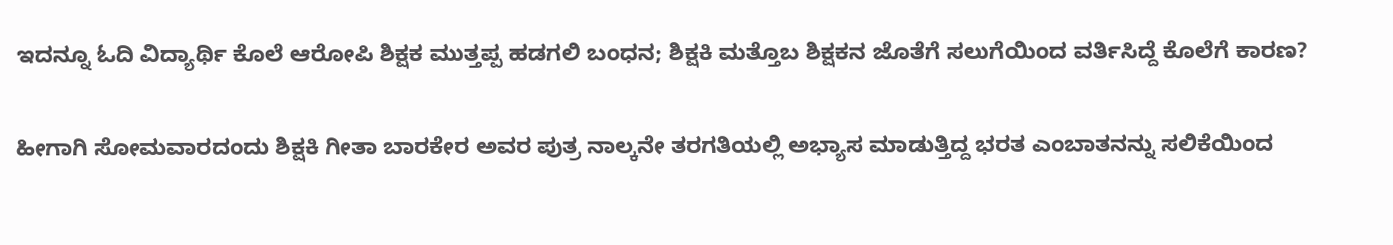ಇದನ್ನೂ ಓದಿ ವಿದ್ಯಾರ್ಥಿ ಕೊಲೆ ಆರೋಪಿ ಶಿಕ್ಷಕ ಮುತ್ತಪ್ಪ ಹಡಗಲಿ ಬಂಧನ; ಶಿಕ್ಷಕಿ ಮತ್ತೊಬ ಶಿಕ್ಷಕನ ಜೊತೆಗೆ ಸಲುಗೆಯಿಂದ ವರ್ತಿಸಿದ್ದೆ ಕೊಲೆಗೆ ಕಾರಣ?

ಹೀಗಾಗಿ ಸೋಮವಾರದಂದು ಶಿಕ್ಷಕಿ ಗೀತಾ ಬಾರಕೇರ ಅವರ ಪುತ್ರ ನಾಲ್ಕನೇ ತರಗತಿಯಲ್ಲಿ ಅಭ್ಯಾಸ ಮಾಡುತ್ತಿದ್ದ ಭರತ ಎಂಬಾತನನ್ನು ಸಲಿಕೆಯಿಂದ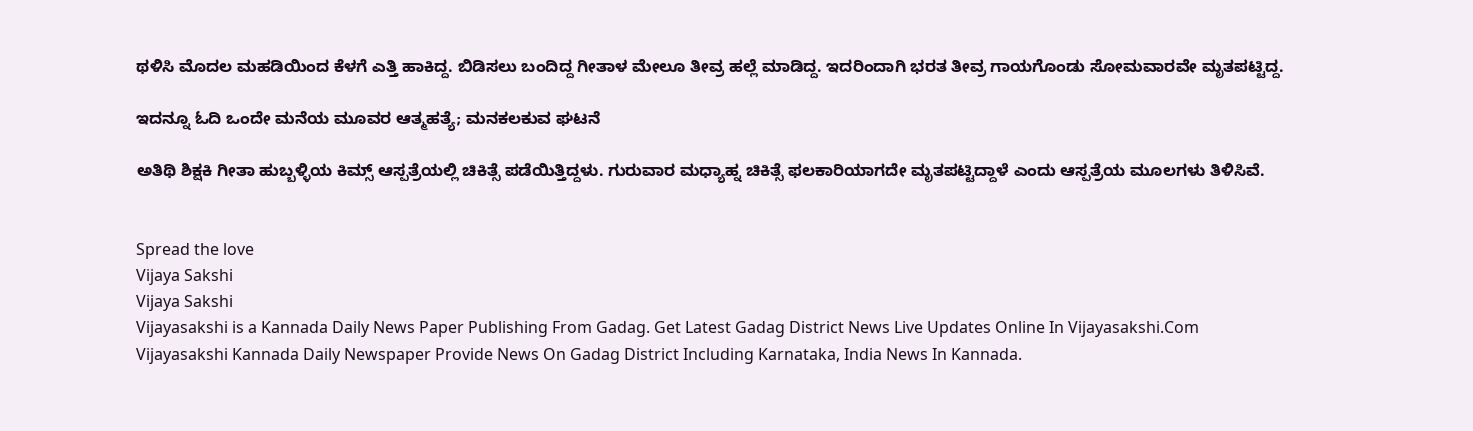ಥಳಿಸಿ ಮೊದಲ‌ ಮಹಡಿಯಿಂದ ಕೆಳಗೆ ಎತ್ತಿ ಹಾಕಿದ್ದ. ಬಿಡಿಸಲು ಬಂದಿದ್ದ ಗೀತಾಳ ಮೇಲೂ ತೀವ್ರ ಹಲ್ಲೆ ಮಾಡಿದ್ದ. ಇದರಿಂದಾಗಿ ಭರತ ತೀವ್ರ ಗಾಯಗೊಂಡು ಸೋಮವಾರವೇ ಮೃತಪಟ್ಟಿದ್ದ.

ಇದನ್ನೂ ಓದಿ ಒಂದೇ ಮನೆಯ ಮೂವರ ಆತ್ಮಹತ್ಯೆ; ಮನಕಲಕುವ ಘಟನೆ

ಅತಿಥಿ ಶಿಕ್ಷಕಿ ಗೀತಾ ಹುಬ್ಬಳ್ಳಿಯ ಕಿಮ್ಸ್ ಆಸ್ಪತ್ರೆಯಲ್ಲಿ ಚಿಕಿತ್ಸೆ ಪಡೆಯಿತ್ತಿದ್ದಳು. ಗುರುವಾರ ಮಧ್ಯಾಹ್ನ ಚಿಕಿತ್ಸೆ ಫಲಕಾರಿಯಾಗದೇ ಮೃತಪಟ್ಟಿದ್ದಾಳೆ ಎಂದು ಆಸ್ಪತ್ರೆಯ ಮೂಲಗಳು ತಿಳಿಸಿವೆ.


Spread the love
Vijaya Sakshi
Vijaya Sakshi
Vijayasakshi is a Kannada Daily News Paper Publishing From Gadag. Get Latest Gadag District News Live Updates Online In Vijayasakshi.Com Vijayasakshi Kannada Daily Newspaper Provide News On Gadag District Including Karnataka, India News In Kannada.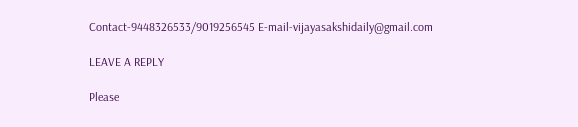Contact-9448326533/9019256545 E-mail-vijayasakshidaily@gmail.com

LEAVE A REPLY

Please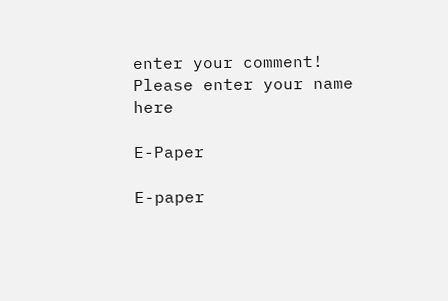enter your comment!
Please enter your name here

E-Paper

E-paper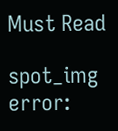Must Read

spot_img
error: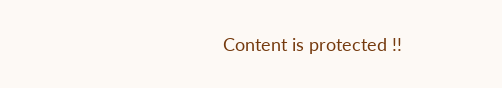Content is protected !!